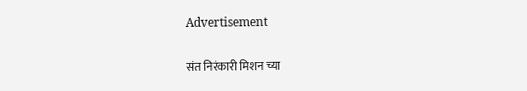Advertisement

संत निरंकारी मिशन च्या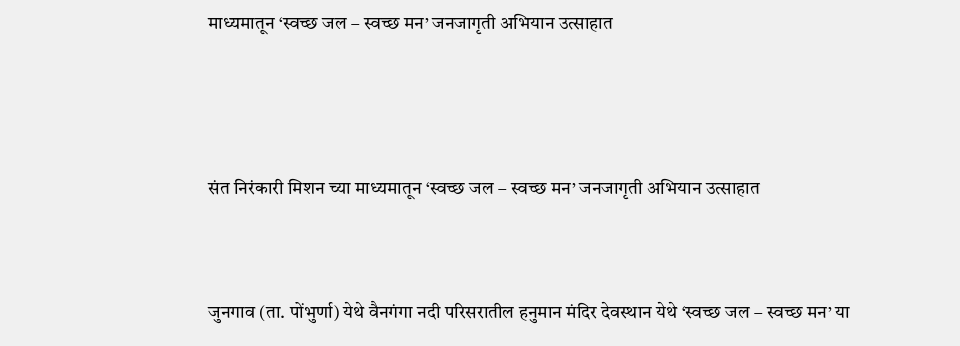माध्यमातून ‘स्वच्छ जल – स्वच्छ मन’ जनजागृती अभियान उत्साहात



संत निरंकारी मिशन च्या माध्यमातून ‘स्वच्छ जल – स्वच्छ मन’ जनजागृती अभियान उत्साहात


जुनगाव (ता. पोंभुर्णा) येथे वैनगंगा नदी परिसरातील हनुमान मंदिर देवस्थान येथे ‘स्वच्छ जल – स्वच्छ मन’ या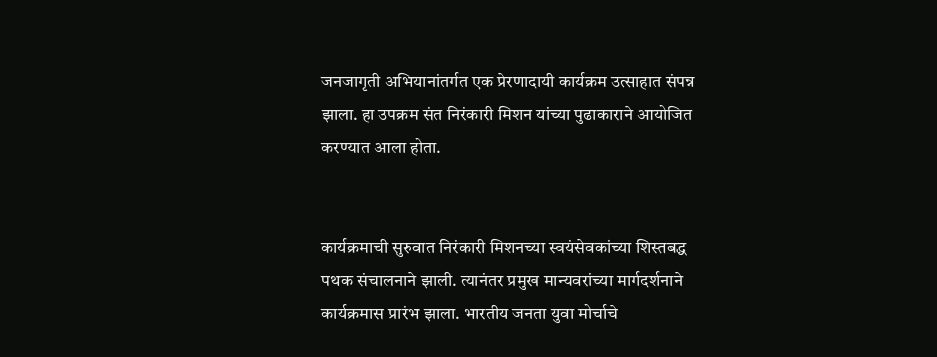जनजागृती अभियानांतर्गत एक प्रेरणादायी कार्यक्रम उत्साहात संपन्न झाला. हा उपक्रम संत निरंकारी मिशन यांच्या पुढाकाराने आयोजित करण्यात आला होता.


कार्यक्रमाची सुरुवात निरंकारी मिशनच्या स्वयंसेवकांच्या शिस्तबद्ध पथक संचालनाने झाली. त्यानंतर प्रमुख मान्यवरांच्या मार्गदर्शनाने कार्यक्रमास प्रारंभ झाला. भारतीय जनता युवा मोर्चाचे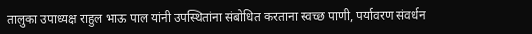तालुका उपाध्यक्ष राहुल भाऊ पाल यांनी उपस्थितांना संबोधित करताना स्वच्छ पाणी, पर्यावरण संवर्धन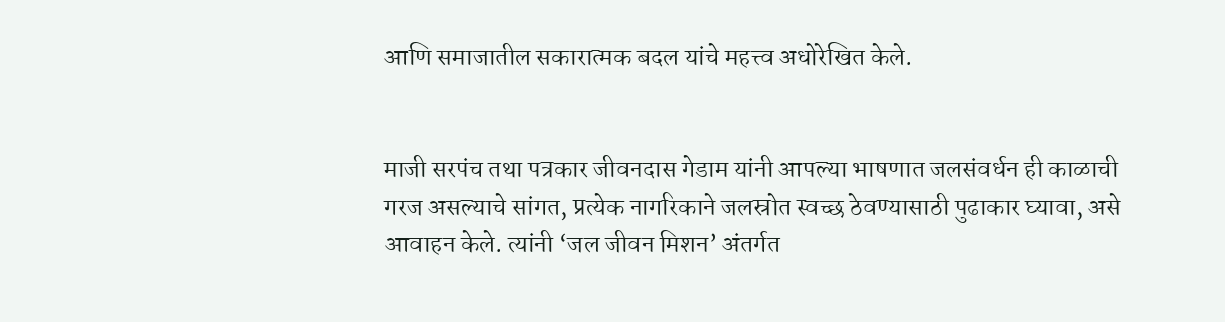आणि समाजातील सकारात्मक बदल यांचे महत्त्व अधोरेखित केले.


माजी सरपंच तथा पत्रकार जीवनदास गेडाम यांनी आपल्या भाषणात जलसंवर्धन ही काळाची गरज असल्याचे सांगत, प्रत्येक नागरिकाने जलस्रोत स्वच्छ ठेवण्यासाठी पुढाकार घ्यावा, असे आवाहन केले. त्यांनी ‘जल जीवन मिशन’ अंतर्गत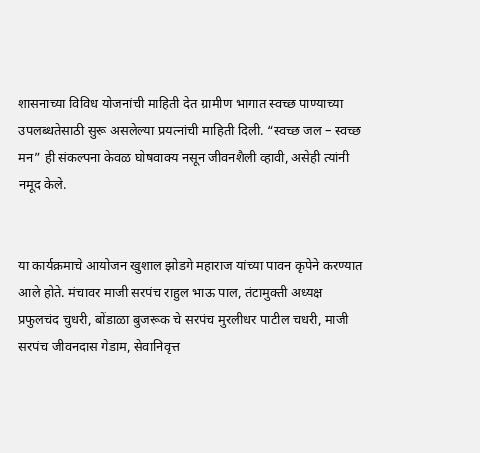शासनाच्या विविध योजनांची माहिती देत ग्रामीण भागात स्वच्छ पाण्याच्या उपलब्धतेसाठी सुरू असलेल्या प्रयत्नांची माहिती दिली. “स्वच्छ जल – स्वच्छ मन” ही संकल्पना केवळ घोषवाक्य नसून जीवनशैली व्हावी, असेही त्यांनी नमूद केले.


या कार्यक्रमाचे आयोजन खुशाल झोडगे महाराज यांच्या पावन कृपेने करण्यात आले होते. मंचावर माजी सरपंच राहुल भाऊ पाल, तंटामुक्ती अध्यक्ष प्रफुलचंद चुधरी, बोंडाळा बुजरूक चे सरपंच मुरलीधर पाटील चधरी, माजी सरपंच जीवनदास गेडाम, सेवानिवृत्त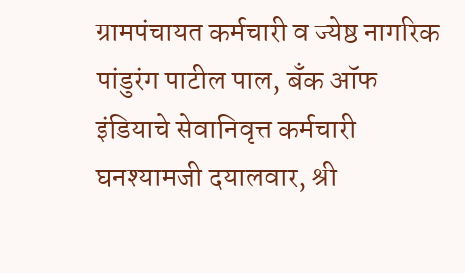ग्रामपंचायत कर्मचारी व ज्येष्ठ नागरिक पांडुरंग पाटील पाल, बँक ऑफ इंडियाचे सेवानिवृत्त कर्मचारी घनश्यामजी दयालवार, श्री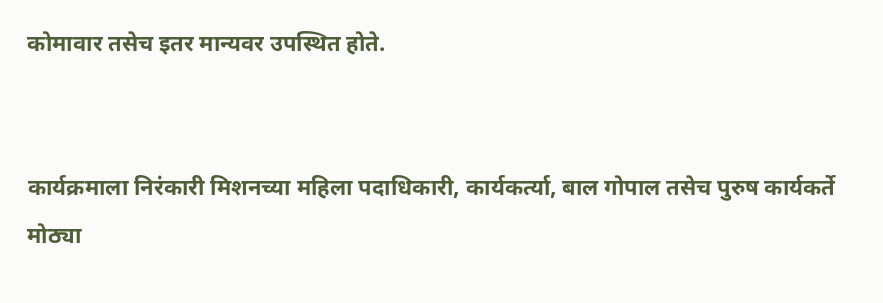कोमावार तसेच इतर मान्यवर उपस्थित होते.


कार्यक्रमाला निरंकारी मिशनच्या महिला पदाधिकारी, कार्यकर्त्या, बाल गोपाल तसेच पुरुष कार्यकर्ते मोठ्या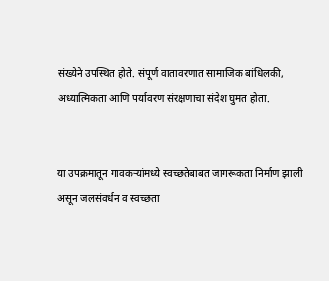संख्येने उपस्थित होते. संपूर्ण वातावरणात सामाजिक बांधिलकी, अध्यात्मिकता आणि पर्यावरण संरक्षणाचा संदेश घुमत होता.


या उपक्रमातून गावकऱ्यांमध्ये स्वच्छतेबाबत जागरूकता निर्माण झाली असून जलसंवर्धन व स्वच्छता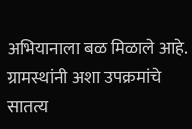अभियानाला बळ मिळाले आहे. ग्रामस्थांनी अशा उपक्रमांचे सातत्य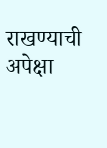राखण्याची अपेक्षा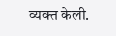व्यक्त केली.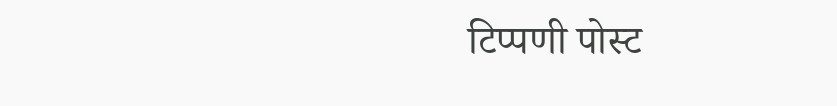टिप्पणी पोस्ट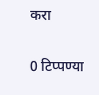करा

0 टिप्पण्या